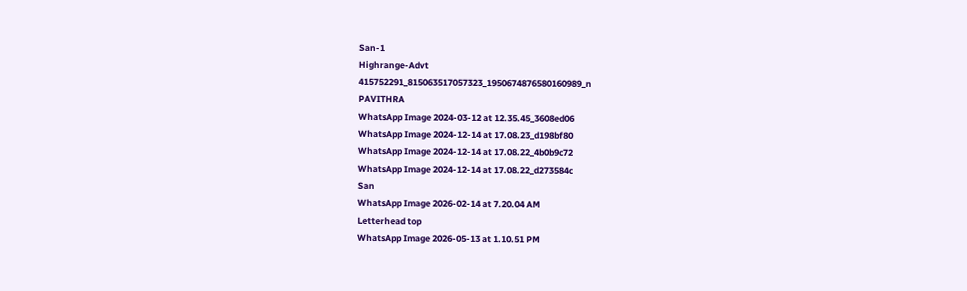San-1
Highrange-Advt
415752291_815063517057323_1950674876580160989_n
PAVITHRA
WhatsApp Image 2024-03-12 at 12.35.45_3608ed06
WhatsApp Image 2024-12-14 at 17.08.23_d198bf80
WhatsApp Image 2024-12-14 at 17.08.22_4b0b9c72
WhatsApp Image 2024-12-14 at 17.08.22_d273584c
San
WhatsApp Image 2026-02-14 at 7.20.04 AM
Letterhead top
WhatsApp Image 2026-05-13 at 1.10.51 PM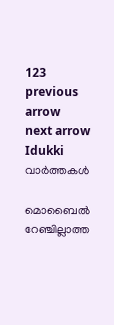123
previous arrow
next arrow
Idukki വാര്‍ത്തകള്‍

മൊബൈൽ റേഞ്ചില്ലാത്ത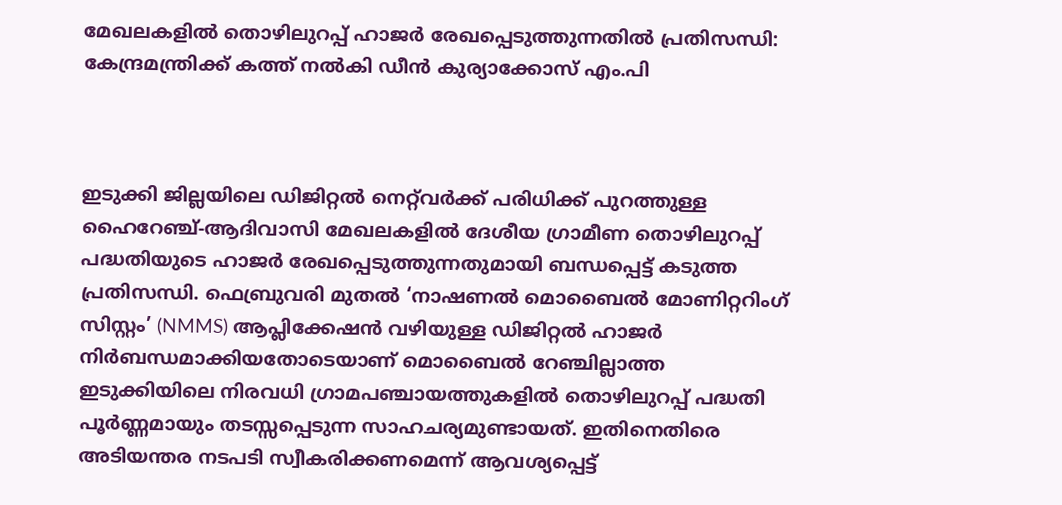മേഖലകളിൽ തൊഴിലുറപ്പ് ഹാജർ രേഖപ്പെടുത്തുന്നതിൽ പ്രതിസന്ധി: കേന്ദ്രമന്ത്രിക്ക് കത്ത് നൽകി ഡീൻ കുര്യാക്കോസ് എം.പി



ഇടുക്കി ജില്ലയിലെ ഡിജിറ്റൽ നെറ്റ്‌വർക്ക് പരിധിക്ക് പുറത്തുള്ള ഹൈറേഞ്ച്-ആദിവാസി മേഖലകളിൽ ദേശീയ ഗ്രാമീണ തൊഴിലുറപ്പ് പദ്ധതിയുടെ ഹാജർ രേഖപ്പെടുത്തുന്നതുമായി ബന്ധപ്പെട്ട് കടുത്ത പ്രതിസന്ധി. ഫെബ്രുവരി മുതൽ ‘നാഷണൽ മൊബൈൽ മോണിറ്ററിംഗ് സിസ്റ്റം’ (NMMS) ആപ്ലിക്കേഷൻ വഴിയുള്ള ഡിജിറ്റൽ ഹാജർ നിർബന്ധമാക്കിയതോടെയാണ് മൊബൈൽ റേഞ്ചില്ലാത്ത ഇടുക്കിയിലെ നിരവധി ഗ്രാമപഞ്ചായത്തുകളിൽ തൊഴിലുറപ്പ് പദ്ധതി പൂർണ്ണമായും തടസ്സപ്പെടുന്ന സാഹചര്യമുണ്ടായത്. ഇതിനെതിരെ അടിയന്തര നടപടി സ്വീകരിക്കണമെന്ന് ആവശ്യപ്പെട്ട്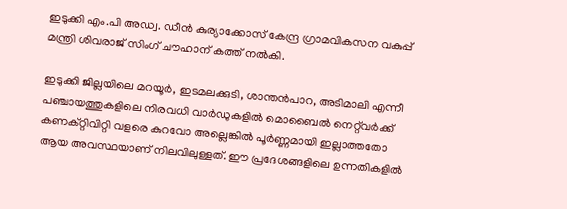ഇടുക്കി എം.പി അഡ്വ. ഡീൻ കുര്യാക്കോസ് കേന്ദ്ര ഗ്രാമവികസന വകുപ്പ് മന്ത്രി ശിവരാജ് സിംഗ് ചൗഹാന് കത്ത് നൽകി.

ഇടുക്കി ജില്ലയിലെ മറയൂർ, ഇടമലക്കുടി, ശാന്തൻപാറ, അടിമാലി എന്നീ പഞ്ചായത്തുകളിലെ നിരവധി വാർഡുകളിൽ മൊബൈൽ നെറ്റ്‌വർക്ക് കണക്റ്റിവിറ്റി വളരെ കുറവോ അല്ലെങ്കിൽ പൂർണ്ണമായി ഇല്ലാത്തതോ ആയ അവസ്ഥയാണ് നിലവിലുള്ളത്. ഈ പ്രദേശങ്ങളിലെ ഉന്നതികളിൽ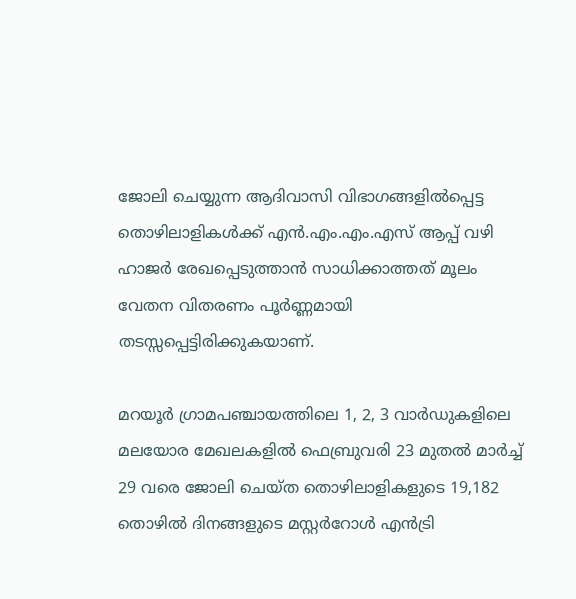ജോലി ചെയ്യുന്ന ആദിവാസി വിഭാഗങ്ങളിൽപ്പെട്ട തൊഴിലാളികൾക്ക് എൻ.എം.എം.എസ് ആപ്പ് വഴി ഹാജർ രേഖപ്പെടുത്താൻ സാധിക്കാത്തത് മൂലം വേതന വിതരണം പൂർണ്ണമായി തടസ്സപ്പെട്ടിരിക്കുകയാണ്.

മറയൂർ ഗ്രാമപഞ്ചായത്തിലെ 1, 2, 3 വാർഡുകളിലെ മലയോര മേഖലകളിൽ ഫെബ്രുവരി 23 മുതൽ മാർച്ച് 29 വരെ ജോലി ചെയ്ത തൊഴിലാളികളുടെ 19,182 തൊഴിൽ ദിനങ്ങളുടെ മസ്റ്റർറോൾ എൻട്രി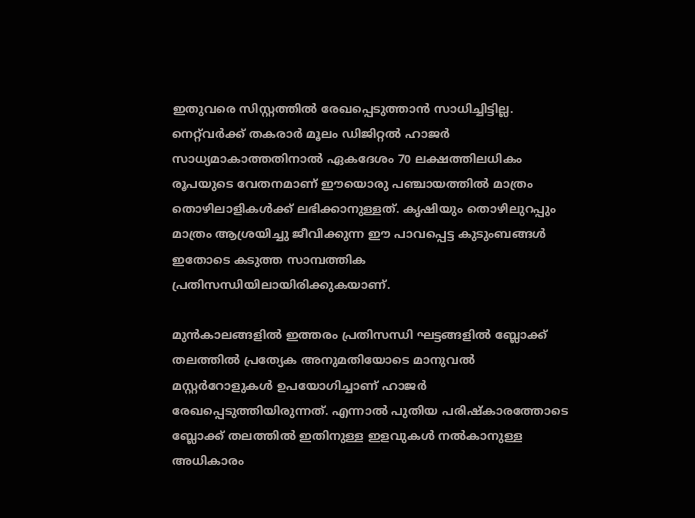ഇതുവരെ സിസ്റ്റത്തിൽ രേഖപ്പെടുത്താൻ സാധിച്ചിട്ടില്ല. നെറ്റ്‌വർക്ക് തകരാർ മൂലം ഡിജിറ്റൽ ഹാജർ സാധ്യമാകാത്തതിനാൽ ഏകദേശം 70 ലക്ഷത്തിലധികം രൂപയുടെ വേതനമാണ് ഈയൊരു പഞ്ചായത്തിൽ മാത്രം തൊഴിലാളികൾക്ക് ലഭിക്കാനുള്ളത്. കൃഷിയും തൊഴിലുറപ്പും മാത്രം ആശ്രയിച്ചു ജീവിക്കുന്ന ഈ പാവപ്പെട്ട കുടുംബങ്ങൾ ഇതോടെ കടുത്ത സാമ്പത്തിക പ്രതിസന്ധിയിലായിരിക്കുകയാണ്.

മുൻകാലങ്ങളിൽ ഇത്തരം പ്രതിസന്ധി ഘട്ടങ്ങളിൽ ബ്ലോക്ക് തലത്തിൽ പ്രത്യേക അനുമതിയോടെ മാനുവൽ മസ്റ്റർറോളുകൾ ഉപയോഗിച്ചാണ് ഹാജർ രേഖപ്പെടുത്തിയിരുന്നത്. എന്നാൽ പുതിയ പരിഷ്കാരത്തോടെ ബ്ലോക്ക് തലത്തിൽ ഇതിനുള്ള ഇളവുകൾ നൽകാനുള്ള അധികാരം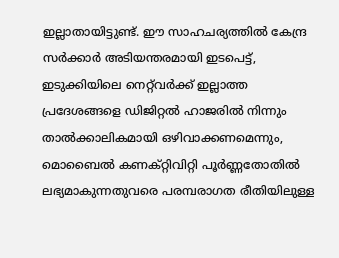ഇല്ലാതായിട്ടുണ്ട്. ഈ സാഹചര്യത്തിൽ കേന്ദ്ര സർക്കാർ അടിയന്തരമായി ഇടപെട്ട്, ഇടുക്കിയിലെ നെറ്റ്‌വർക്ക് ഇല്ലാത്ത പ്രദേശങ്ങളെ ഡിജിറ്റൽ ഹാജരിൽ നിന്നും താൽക്കാലികമായി ഒഴിവാക്കണമെന്നും, മൊബൈൽ കണക്റ്റിവിറ്റി പൂർണ്ണതോതിൽ ലഭ്യമാകുന്നതുവരെ പരമ്പരാഗത രീതിയിലുള്ള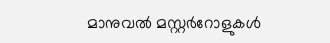മാനുവൽ മസ്റ്റർറോളുകൾ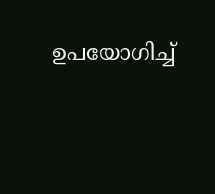ഉപയോഗിച്ച്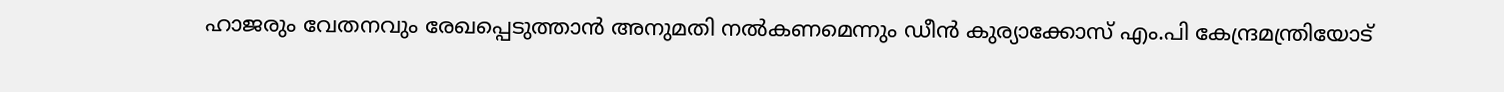ഹാജരും വേതനവും രേഖപ്പെടുത്താൻ അനുമതി നൽകണമെന്നും ഡീൻ കുര്യാക്കോസ് എം.പി കേന്ദ്രമന്ത്രിയോട്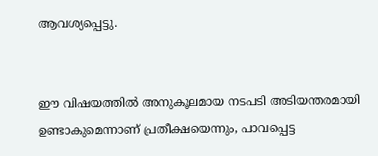ആവശ്യപ്പെട്ടു.


ഈ വിഷയത്തിൽ അനുകൂലമായ നടപടി അടിയന്തരമായി ഉണ്ടാകുമെന്നാണ് പ്രതീക്ഷയെന്നും, പാവപ്പെട്ട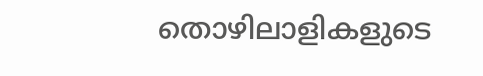തൊഴിലാളികളുടെ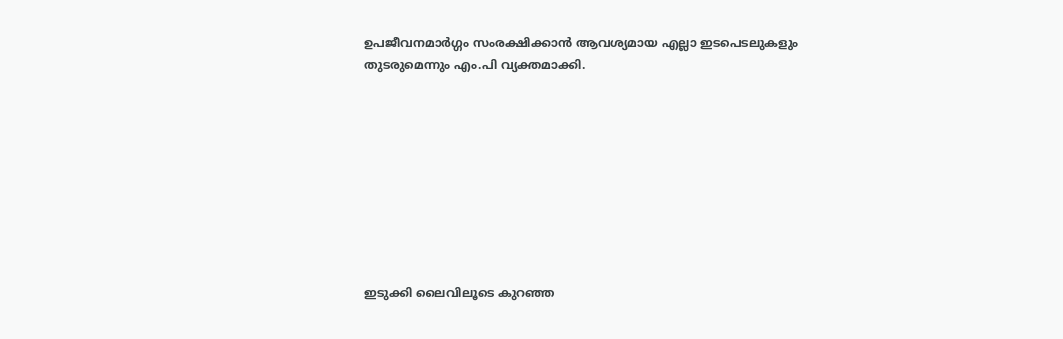ഉപജീവനമാർഗ്ഗം സംരക്ഷിക്കാൻ ആവശ്യമായ എല്ലാ ഇടപെടലുകളും തുടരുമെന്നും എം.പി വ്യക്തമാക്കി.









ഇടുക്കി ലൈവിലൂടെ കുറഞ്ഞ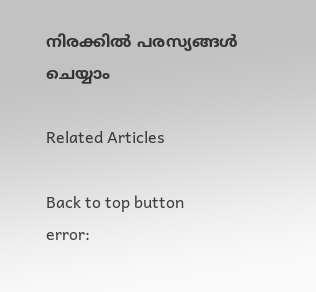നിരക്കിൽ പരസ്യങ്ങൾ ചെയ്യാം

Related Articles

Back to top button
error: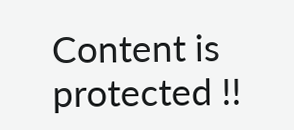Content is protected !!